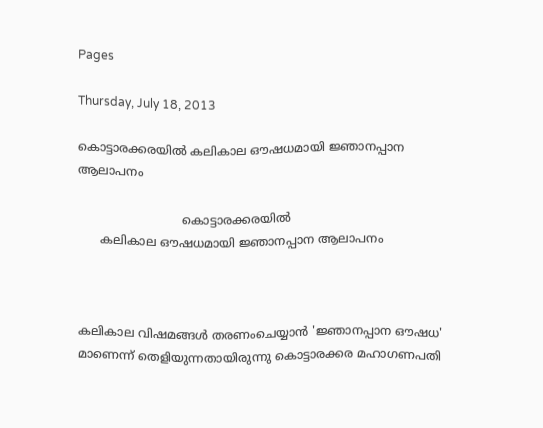Pages

Thursday, July 18, 2013

കൊട്ടാരക്കരയിൽ കലികാല ഔഷധമായി ജ്ഞാനപ്പാന ആലാപനം

                            കൊട്ടാരക്കരയിൽ
      കലികാല ഔഷധമായി ജ്ഞാനപ്പാന ആലാപനം



കലികാല വിഷമങ്ങള്‍ തരണംചെയ്യാന്‍ 'ജ്ഞാനപ്പാന ഔഷധ' മാണെന്ന് തെളിയുന്നതായിരുന്നു കൊട്ടാരക്കര മഹാഗണപതി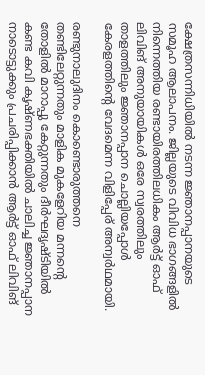ക്ഷേത്രസന്നിധിയില്‍ നടന്ന ജ്ഞാനപ്പാനയുടെ സമൂഹ ആലാപനം. ജില്ലയുടെ വിവിധ ഭാഗങ്ങളില്‍ നിന്നെത്തിയ രണ്ടായിരത്തിലധികം ആര്‍ട്ട് ഓഫ് ലിവിങ് അനുയായികള്‍ ഒരേ സ്വരത്തിലും താളത്തിലും ജ്ഞാനപ്പാന ചൊല്ലിയപ്പോള്‍ കേരളത്തിന്റെ വേദമെന്ന വിളിപ്പേര് അന്വര്‍ഥമായി.

രണ്ടുനാലുദിനം കൊണ്ടൊരുത്തനെ തണ്ടിലേറ്റുന്നതും മാളിക മുകളേറിയ മന്നന്റെ തോളില്‍ മാറാപ്പു കേറ്റുന്നതും ദീര്‍ഘദൃഷ്ടിയില്‍ കണ്ട കവി കൃഷ്ണഭക്തിയില്‍ ചാലിച്ച ജ്ഞാനപ്പാന നാടൊട്ടുക്കും പ്രചരിപ്പിക്കാന്‍ ആര്‍ട്ട് ഓഫ് ലിവിങ്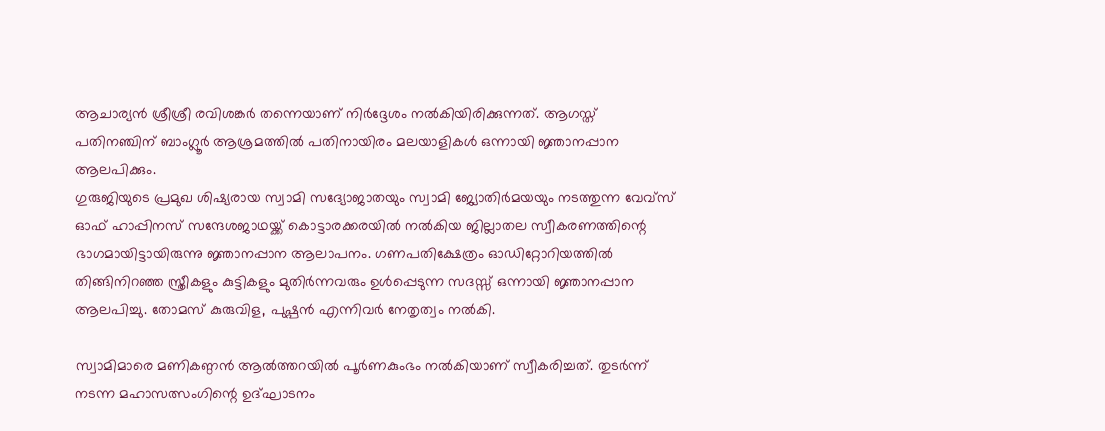ആചാര്യന്‍ ശ്രീശ്രീ രവിശങ്കര്‍ തന്നെയാണ് നിര്‍ദ്ദേശം നല്‍കിയിരിക്കുന്നത്. ആഗസ്ത് പതിനഞ്ചിന് ബാംഗ്ലൂര്‍ ആശ്രമത്തില്‍ പതിനായിരം മലയാളികള്‍ ഒന്നായി ജ്ഞാനപ്പാന ആലപിക്കും.
ഗുരുജിയുടെ പ്രമുഖ ശിഷ്യരായ സ്വാമി സദ്യോജാതയും സ്വാമി ജ്യോതിര്‍മയയും നടത്തുന്ന വേവ്‌സ് ഓഫ് ഹാപ്പിനസ് സന്ദേശജാഥയ്ക്ക് കൊട്ടാരക്കരയില്‍ നല്‍കിയ ജില്ലാതല സ്വീകരണത്തിന്റെ ഭാഗമായിട്ടായിരുന്നു ജ്ഞാനപ്പാന ആലാപനം. ഗണപതിക്ഷേത്രം ഓഡിറ്റോറിയത്തില്‍ തിങ്ങിനിറഞ്ഞ സ്ത്രീകളും കുട്ടികളും മുതിര്‍ന്നവരും ഉള്‍പ്പെടുന്ന സദസ്സ് ഒന്നായി ജ്ഞാനപ്പാന ആലപിച്ചു. തോമസ് കുരുവിള, പുഷ്പന്‍ എന്നിവര്‍ നേതൃത്വം നല്‍കി.

സ്വാമിമാരെ മണികണ്ഠന്‍ ആല്‍ത്തറയില്‍ പൂര്‍ണകുംഭം നല്‍കിയാണ് സ്വീകരിച്ചത്. തുടര്‍ന്ന് നടന്ന മഹാസത്സംഗിന്റെ ഉദ്ഘാടനം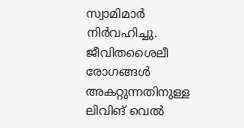സ്വാമിമാര്‍ നിര്‍വഹിച്ചു. ജീവിതശൈലീ രോഗങ്ങള്‍ അകറ്റുന്നതിനുള്ള ലിവിങ് വെല്‍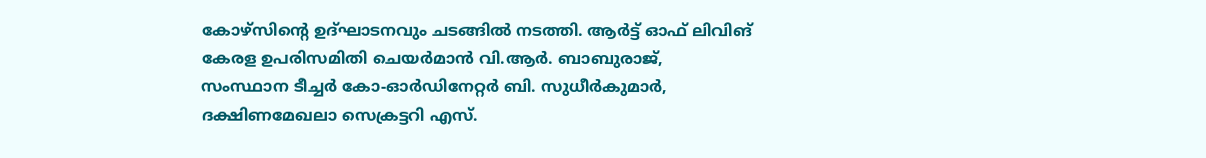കോഴ്‌സിന്റെ ഉദ്ഘാടനവും ചടങ്ങില്‍ നടത്തി. ആര്‍ട്ട് ഓഫ് ലിവിങ് കേരള ഉപരിസമിതി ചെയര്‍മാന്‍ വി.ആര്‍. ബാബുരാജ്, സംസ്ഥാന ടീച്ചര്‍ കോ-ഓര്‍ഡിനേറ്റര്‍ ബി. സുധീര്‍കുമാര്‍, ദക്ഷിണമേഖലാ സെക്രട്ടറി എസ്.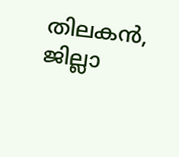തിലകന്‍, ജില്ലാ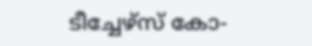ടീച്ചേഴ്‌സ് കോ-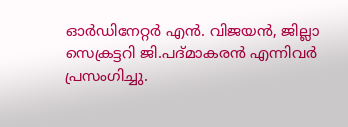ഓര്‍ഡിനേറ്റര്‍ എന്‍. വിജയന്‍, ജില്ലാ സെക്രട്ടറി ജി.പദ്മാകരന്‍ എന്നിവര്‍ പ്രസംഗിച്ചു.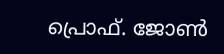പ്രൊഫ്‌. ജോണ്‍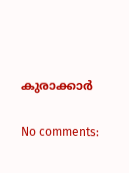കുരാക്കാർ

No comments: